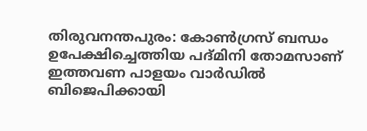തിരുവനന്തപുരം: കോൺഗ്രസ് ബന്ധം ഉപേക്ഷിച്ചെത്തിയ പദ്മിനി തോമസാണ് ഇത്തവണ പാളയം വാർഡിൽ ബിജെപിക്കായി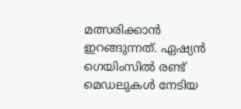മത്സരിക്കാൻ ഇറങ്ങുന്നത്. ഏഷ്യൻ ഗെയിംസിൽ രണ്ട് മെഡലുകൾ നേടിയ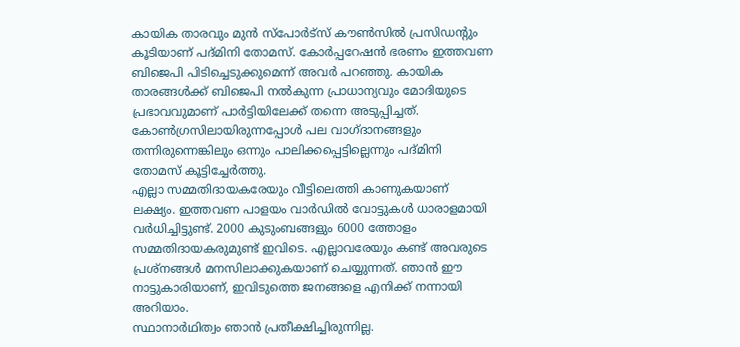കായിക താരവും മുൻ സ്പോർട്സ് കൗൺസിൽ പ്രസിഡന്റും കൂടിയാണ് പദ്മിനി തോമസ്. കോർപ്പറേഷൻ ഭരണം ഇത്തവണ ബിജെപി പിടിച്ചെടുക്കുമെന്ന് അവർ പറഞ്ഞു. കായിക താരങ്ങൾക്ക് ബിജെപി നൽകുന്ന പ്രാധാന്യവും മോദിയുടെ പ്രഭാവവുമാണ് പാർട്ടിയിലേക്ക് തന്നെ അടുപ്പിച്ചത്.
കോൺഗ്രസിലായിരുന്നപ്പോൾ പല വാഗ്ദാനങ്ങളും തന്നിരുന്നെങ്കിലും ഒന്നും പാലിക്കപ്പെട്ടില്ലെന്നും പദ്മിനി തോമസ് കൂട്ടിച്ചേർത്തു.
എല്ലാ സമ്മതിദായകരേയും വീട്ടിലെത്തി കാണുകയാണ് ലക്ഷ്യം. ഇത്തവണ പാളയം വാർഡിൽ വോട്ടുകൾ ധാരാളമായി വർധിച്ചിട്ടുണ്ട്. 2000 കുടുംബങ്ങളും 6000 ത്തോളം സമ്മതിദായകരുമുണ്ട് ഇവിടെ. എല്ലാവരേയും കണ്ട് അവരുടെ പ്രശ്നങ്ങൾ മനസിലാക്കുകയാണ് ചെയ്യുന്നത്. ഞാൻ ഈ നാട്ടുകാരിയാണ്, ഇവിടുത്തെ ജനങ്ങളെ എനിക്ക് നന്നായി അറിയാം.
സ്ഥാനാർഥിത്വം ഞാൻ പ്രതീക്ഷിച്ചിരുന്നില്ല.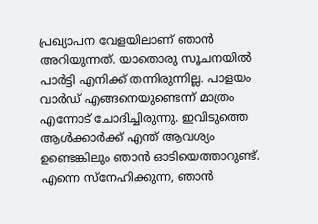പ്രഖ്യാപന വേളയിലാണ് ഞാൻ അറിയുന്നത്. യാതൊരു സൂചനയിൽ പാർട്ടി എനിക്ക് തന്നിരുന്നില്ല. പാളയം വാർഡ് എങ്ങനെയുണ്ടെന്ന് മാത്രം എന്നോട് ചോദിച്ചിരുന്നു. ഇവിടുത്തെ ആൾക്കാർക്ക് എന്ത് ആവശ്യം ഉണ്ടെങ്കിലും ഞാൻ ഓടിയെത്താറുണ്ട്. എന്നെ സ്നേഹിക്കുന്ന, ഞാൻ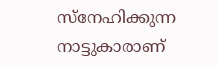സ്നേഹിക്കുന്ന നാട്ടുകാരാണ്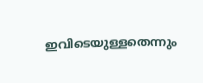ഇവിടെയുള്ളതെന്നും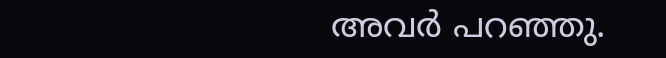അവർ പറഞ്ഞു.